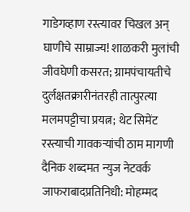गाडेगव्हाण रस्त्यावर चिखल अन् घाणीचे साम्राज्य! शाळकरी मुलांची जीवघेणी कसरत; ग्रामपंचायतीचे दुर्लक्षतक्रारीनंतरही तात्पुरत्या मलमपट्टीचा प्रयत्न; थेट सिमेंट रस्त्याची गावकऱ्यांची ठाम मागणी
दैनिक शब्दमत न्युज नेटवर्क
जाफराबादप्रतिनिधी: मोहम्मद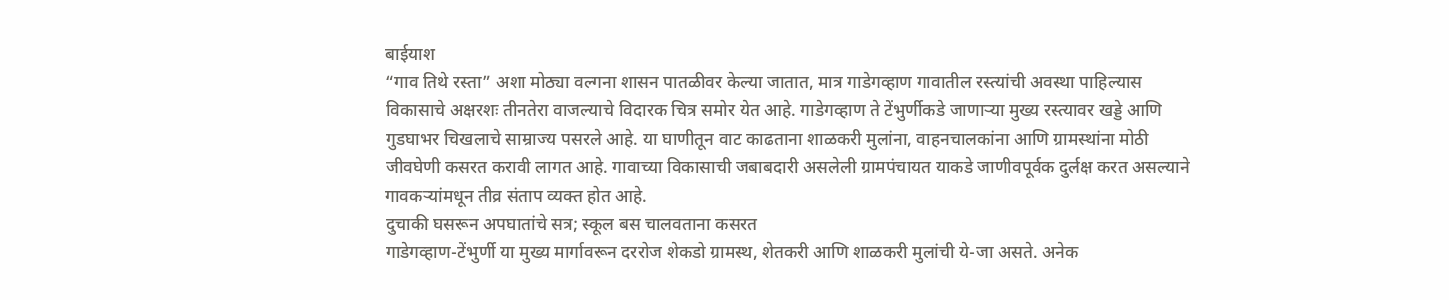बाईयाश
“गाव तिथे रस्ता” अशा मोठ्या वल्गना शासन पातळीवर केल्या जातात, मात्र गाडेगव्हाण गावातील रस्त्यांची अवस्था पाहिल्यास विकासाचे अक्षरशः तीनतेरा वाजल्याचे विदारक चित्र समोर येत आहे. गाडेगव्हाण ते टेंभुर्णीकडे जाणाऱ्या मुख्य रस्त्यावर खड्डे आणि गुडघाभर चिखलाचे साम्राज्य पसरले आहे. या घाणीतून वाट काढताना शाळकरी मुलांना, वाहनचालकांना आणि ग्रामस्थांना मोठी जीवघेणी कसरत करावी लागत आहे. गावाच्या विकासाची जबाबदारी असलेली ग्रामपंचायत याकडे जाणीवपूर्वक दुर्लक्ष करत असल्याने गावकऱ्यांमधून तीव्र संताप व्यक्त होत आहे.
दुचाकी घसरून अपघातांचे सत्र; स्कूल बस चालवताना कसरत
गाडेगव्हाण-टेंभुर्णी या मुख्य मार्गावरून दररोज शेकडो ग्रामस्थ, शेतकरी आणि शाळकरी मुलांची ये-जा असते. अनेक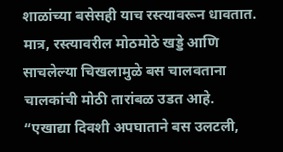शाळांच्या बसेसही याच रस्त्यावरून धावतात. मात्र, रस्त्यावरील मोठमोठे खड्डे आणि साचलेल्या चिखलामुळे बस चालवताना चालकांची मोठी तारांबळ उडत आहे.
“एखाद्या दिवशी अपघाताने बस उलटली,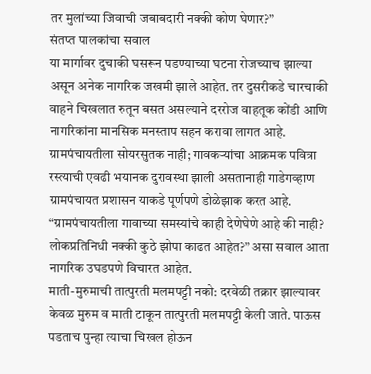तर मुलांच्या जिवाची जबाबदारी नक्की कोण घेणार?”
संतप्त पालकांचा सवाल
या मार्गावर दुचाकी घसरून पडण्याच्या घटना रोजच्याच झाल्या असून अनेक नागरिक जखमी झाले आहेत. तर दुसरीकडे चारचाकी वाहने चिखलात रुतून बसत असल्याने दररोज वाहतूक कोंडी आणि नागरिकांना मानसिक मनस्ताप सहन करावा लागत आहे.
ग्रामपंचायतीला सोयरसुतक नाही; गावकऱ्यांचा आक्रमक पवित्रा
रस्त्याची एवढी भयानक दुरावस्था झाली असतानाही गाडेगव्हाण ग्रामपंचायत प्रशासन याकडे पूर्णपणे डोळेझाक करत आहे. “ग्रामपंचायतीला गावाच्या समस्यांचे काही देणेघेणे आहे की नाही? लोकप्रतिनिधी नक्की कुठे झोपा काढत आहेत?” असा सवाल आता नागरिक उघडपणे विचारत आहेत.
माती-मुरुमाची तात्पुरती मलमपट्टी नको: दरवेळी तक्रार झाल्यावर केवळ मुरुम व माती टाकून तात्पुरती मलमपट्टी केली जाते. पाऊस पडताच पुन्हा त्याचा चिखल होऊन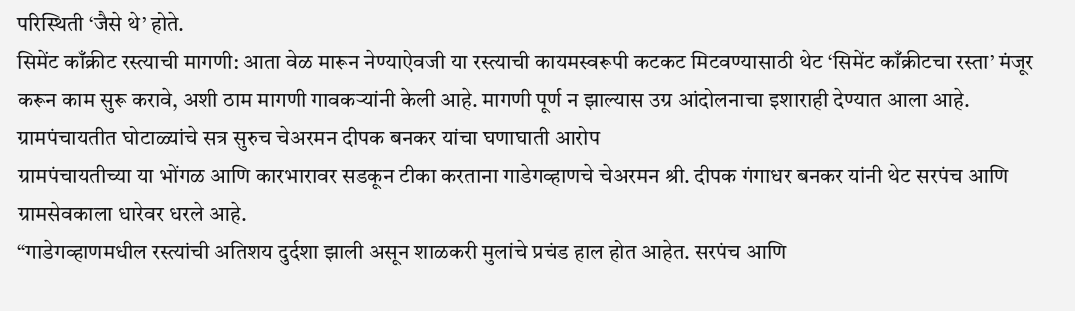परिस्थिती ‘जैसे थे’ होते.
सिमेंट काँक्रीट रस्त्याची मागणी: आता वेळ मारून नेण्याऐवजी या रस्त्याची कायमस्वरूपी कटकट मिटवण्यासाठी थेट ‘सिमेंट काँक्रीटचा रस्ता’ मंजूर करून काम सुरू करावे, अशी ठाम मागणी गावकऱ्यांनी केली आहे. मागणी पूर्ण न झाल्यास उग्र आंदोलनाचा इशाराही देण्यात आला आहे.
ग्रामपंचायतीत घोटाळ्यांचे सत्र सुरुच चेअरमन दीपक बनकर यांचा घणाघाती आरोप
ग्रामपंचायतीच्या या भोंगळ आणि कारभारावर सडकून टीका करताना गाडेगव्हाणचे चेअरमन श्री. दीपक गंगाधर बनकर यांनी थेट सरपंच आणि ग्रामसेवकाला धारेवर धरले आहे.
“गाडेगव्हाणमधील रस्त्यांची अतिशय दुर्दशा झाली असून शाळकरी मुलांचे प्रचंड हाल होत आहेत. सरपंच आणि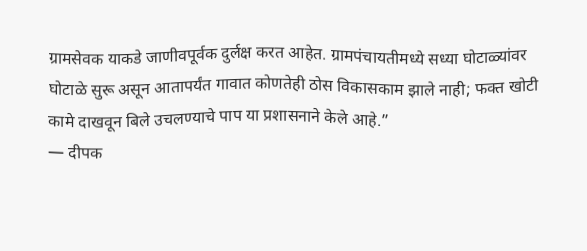ग्रामसेवक याकडे जाणीवपूर्वक दुर्लक्ष करत आहेत. ग्रामपंचायतीमध्ये सध्या घोटाळ्यांवर घोटाळे सुरू असून आतापर्यंत गावात कोणतेही ठोस विकासकाम झाले नाही; फक्त खोटी कामे दाखवून बिले उचलण्याचे पाप या प्रशासनाने केले आहे.”
— दीपक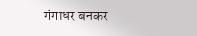गंगाधर बनकर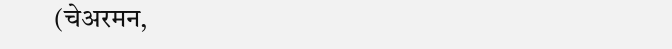(चेअरमन,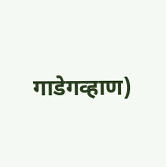गाडेगव्हाण)